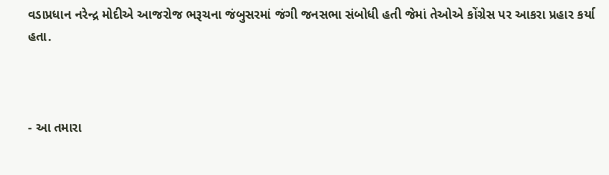વડાપ્રધાન નરેન્દ્ર મોદીએ આજરોજ ભરૂચના જંબુસરમાં જંગી જનસભા સંબોધી હતી જેમાં તેઓએ કોંગ્રેસ પર આકરા પ્રહાર કર્યા હતા.



- આ તમારા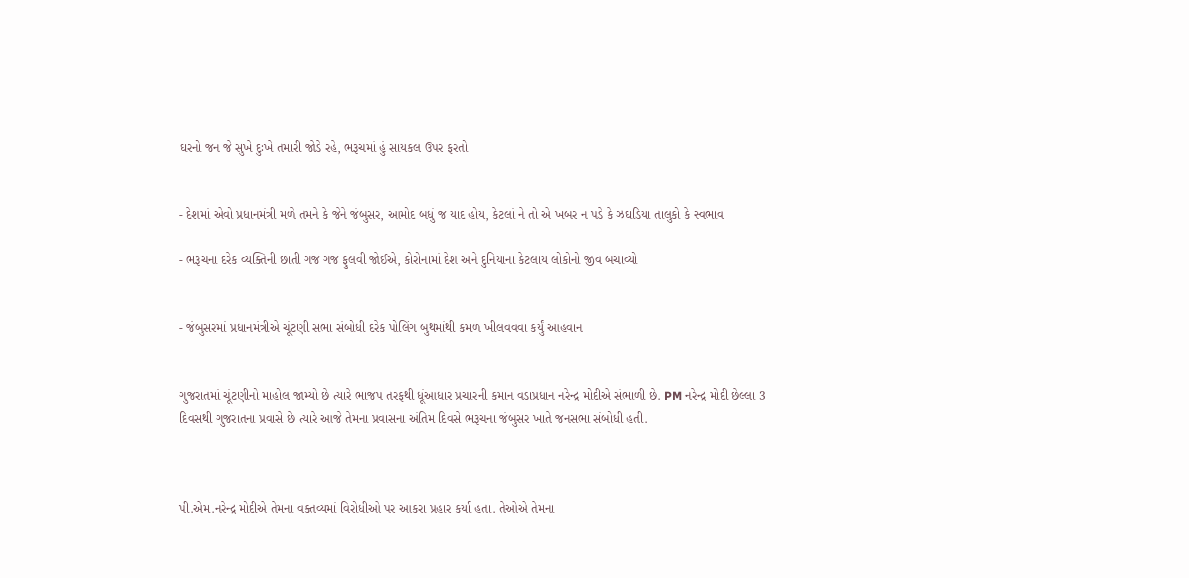ઘરનો જન જે સુખે દુઃખે તમારી જોડે રહે, ભરૂચમાં હું સાયકલ ઉપર ફરતો


- દેશમાં એવો પ્રધાનમંત્રી મળે તમને કે જેને જંબુસર, આમોદ બધું જ યાદ હોય, કેટલાં ને તો એ ખબર ન પડે કે ઝઘડિયા તાલુકો કે સ્વભાવ

- ભરૂચના દરેક વ્યક્તિની છાતી ગજ ગજ ફુલવી જોઈએ, કોરોનામાં દેશ અને દુનિયાના કેટલાય લોકોનો જીવ બચાવ્યો


- જંબુસરમાં પ્રધાનમંત્રીએ ચૂંટણી સભા સંબોધી દરેક પોલિંગ બુથમાંથી કમળ ખીલવવવા કર્યું આહવાન


ગુજરાતમાં ચૂંટણીનો માહોલ જામ્યો છે ત્યારે ભાજપ તરફથી ધૂંઆધાર પ્રચારની કમાન વડાપ્રધાન નરેન્દ્ર મોદીએ સંભાળી છે. PM નરેન્દ્ર મોદી છેલ્લા 3 દિવસથી ગુજરાતના પ્રવાસે છે ત્યારે આજે તેમના પ્રવાસના અંતિમ દિવસે ભરૂચના જંબુસર ખાતે જનસભા સંબોધી હતી.



પી.એમ.નરેન્દ્ર મોદીએ તેમના વક્તવ્યમાં વિરોધીઓ પર આકરા પ્રહાર કર્યા હતા. તેઓએ તેમના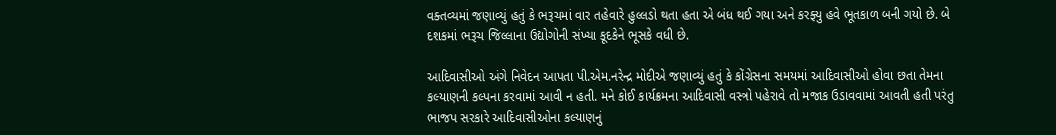વક્તવ્યમાં જણાવ્યું હતું કે ભરૂચમાં વાર તહેવારે હુલ્લડો થતા હતા એ બંધ થઈ ગયા અને કરફ્યુ હવે ભૂતકાળ બની ગયો છે. બે દશકમાં ભરૂચ જિલ્લાના ઉદ્યોગોની સંખ્યા કૂદકેને ભૂસકે વધી છે.

આદિવાસીઓ અંગે નિવેદન આપતા પી.એમ.નરેન્દ્ર મોદીએ જણાવ્યું હતું કે કોંગ્રેસના સમયમાં આદિવાસીઓ હોવા છતા તેમના કલ્યાણની કલ્પના કરવામાં આવી ન હતી. મને કોઈ કાર્યક્રમના આદિવાસી વસ્ત્રો પહેરાવે તો મજાક ઉડાવવામાં આવતી હતી પરંતુ ભાજપ સરકારે આદિવાસીઓના કલ્યાણનું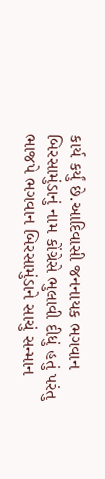કાર્ય કર્યું છે.આદિવાસી જનનાયક ભગવાન બિરસામુંડાનું નામ કોંગ્રેસે ભુલાવી દીધું હતું પરંતુ ભાજપે ભગવાન બિરસામુંડાને સાચું સન્માન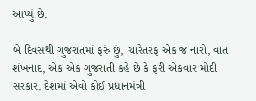આપ્યું છે.

બે દિવસથી ગુજરાતમાં ફરું છું, ચારેતરફ એક જ નારો, વાત શંખનાદ, એક એક ગુજરાતી કહે છે કે ફરી એકવાર મોદી સરકાર. દેશમાં એવો કોઈ પ્રધાનમંત્રી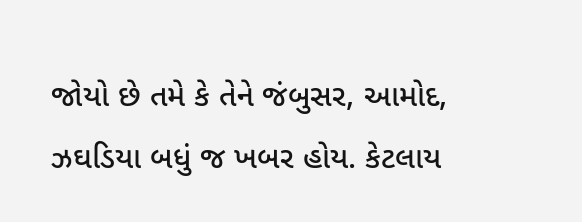જોયો છે તમે કે તેને જંબુસર, આમોદ, ઝઘડિયા બધું જ ખબર હોય. કેટલાય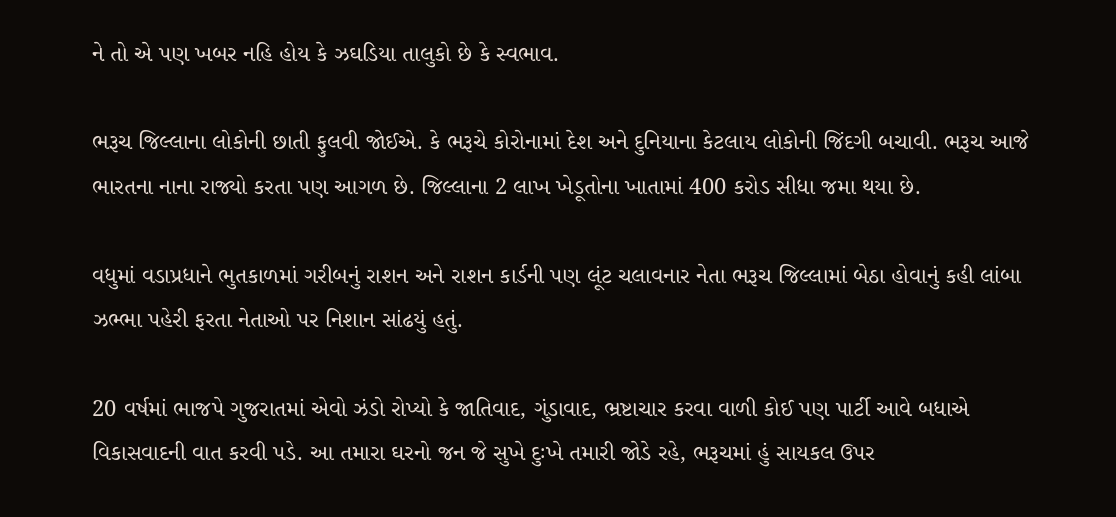ને તો એ પણ ખબર નહિ હોય કે ઝઘડિયા તાલુકો છે કે સ્વભાવ.

ભરૂચ જિલ્લાના લોકોની છાતી ફુલવી જોઈએ. કે ભરૂચે કોરોનામાં દેશ અને દુનિયાના કેટલાય લોકોની જિંદગી બચાવી. ભરૂચ આજે ભારતના નાના રાજ્યો કરતા પણ આગળ છે. જિલ્લાના 2 લાખ ખેડૂતોના ખાતામાં 400 કરોડ સીધા જમા થયા છે.

વધુમાં વડાપ્રધાને ભુતકાળમાં ગરીબનું રાશન અને રાશન કાર્ડની પણ લૂંટ ચલાવનાર નેતા ભરૂચ જિલ્લામાં બેઠા હોવાનું કહી લાંબા ઝભ્ભા પહેરી ફરતા નેતાઓ પર નિશાન સાંઢયું હતું.

20 વર્ષમાં ભાજપે ગુજરાતમાં એવો ઝંડો રોપ્યો કે જાતિવાદ, ગુંડાવાદ, ભ્રષ્ટાચાર કરવા વાળી કોઈ પણ પાર્ટી આવે બધાએ વિકાસવાદની વાત કરવી પડે. આ તમારા ઘરનો જન જે સુખે દુઃખે તમારી જોડે રહે, ભરૂચમાં હું સાયકલ ઉપર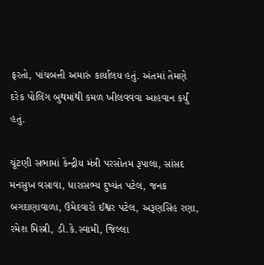ફરતો, પાંચબત્તી અમારું કાર્યાલય હતું. અંતમાં તેમણે દરેક પોલિંગ બુથમાંથી કમળ ખીલવવવા આહવાન કર્યું હતું.

ચૂંટણી સભામાં કેન્દ્રીય મંત્રી પરસોતમ રૂપાલા, સાંસદ મનસુખ વસાવા, ધારાસભ્ય દુષ્યંત પટેલ, જનક બગદાણાવાળા, ઉમેદવારો ઈશ્વર પટેલ, અરૂણસિંહ રણા, રમેશ મિસ્ત્રી, ડી.કે.સ્વામી, જિલ્લા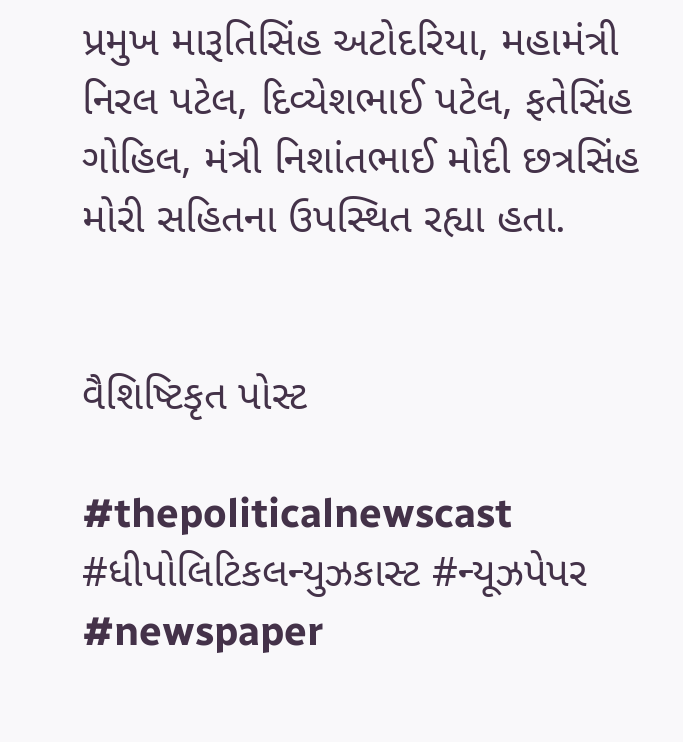પ્રમુખ મારૂતિસિંહ અટોદરિયા, મહામંત્રી નિરલ પટેલ, દિવ્યેશભાઈ પટેલ, ફતેસિંહ ગોહિલ, મંત્રી નિશાંતભાઈ મોદી છત્રસિંહ મોરી સહિતના ઉપસ્થિત રહ્યા હતા.


વૈશિષ્ટિકૃત પોસ્ટ

#thepoliticalnewscast #ધીપોલિટિકલન્યુઝકાસ્ટ #ન્યૂઝપેપર #newspaper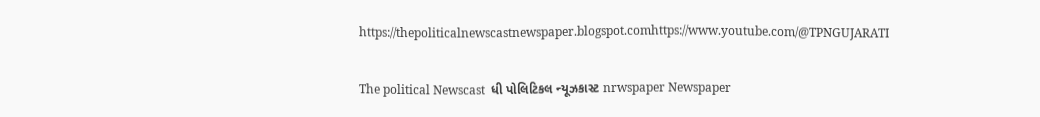https://thepoliticalnewscastnewspaper.blogspot.comhttps://www.youtube.com/@TPNGUJARATI

The political Newscast  ધી પોલિટિકલ ન્યૂઝકાસ્ટ nrwspaper Newspaper